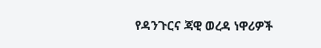የዳንጉርና ጃዊ ወረዳ ነዋሪዎች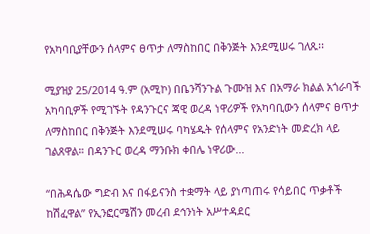የአካባቢያቸውን ሰላምና ፀጥታ ለማስከበር በቅንጅት እንደሚሠሩ ገለጹ፡፡

ሚያዝያ 25/2014 ዓ.ም (አሚኮ) በቤንሻንጉል ጉሙዝ እና በአማራ ክልል አጎራባች አካባቢዎች የሚገኙት የዳንጉርና ጃዊ ወረዳ ነዋሪዎች የአካባቢውን ሰላምና ፀጥታ ለማስከበር በቅንጅት እንደሚሠሩ ባካሄዱት የሰላምና የአንድነት መድረክ ላይ ገልጸዋል። በዳንጉር ወረዳ ማንቡክ ቀበሌ ነዋሪው...

“በሕዳሴው ግድብ እና በፋይናንስ ተቋማት ላይ ያነጣጠሩ የሳይበር ጥቃቶች ከሽፈዋል” የኢንፎርሜሽን መረብ ደኅንነት አሥተዳደር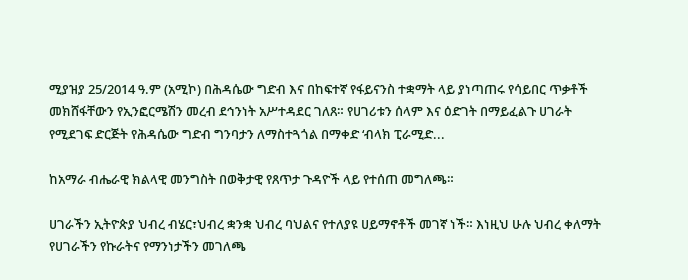ሚያዝያ 25/2014 ዓ.ም (አሚኮ) በሕዳሴው ግድብ እና በከፍተኛ የፋይናንስ ተቋማት ላይ ያነጣጠሩ የሳይበር ጥቃቶች መክሸፋቸውን የኢንፎርሜሽን መረብ ደኅንነት አሥተዳደር ገለጸ። የሀገሪቱን ሰላም እና ዕድገት በማይፈልጉ ሀገራት የሚደገፍ ድርጅት የሕዳሴው ግድብ ግንባታን ለማስተጓጎል በማቀድ ‘ብላክ ፒራሚድ...

ከአማራ ብሔራዊ ክልላዊ መንግስት በወቅታዊ የጸጥታ ጉዳዮች ላይ የተሰጠ መግለጫ።

ሀገራችን ኢትዮጵያ ህብረ ብሄር፣ህብረ ቋንቋ ህብረ ባህልና የተለያዩ ሀይማኖቶች መገኛ ነች። እነዚህ ሁሉ ህብረ ቀለማት የሀገራችን የኩራትና የማንነታችን መገለጫ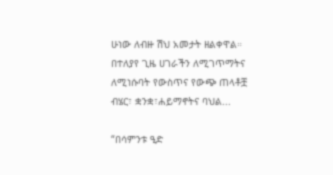ሁነው ለብዙ ሽህ አመታት ዘልቀዋል። በተለያየ ጊዜ ሀገራችን ለሚገጥማትና ለሚነሱባት የውስጥና የውጭ ጠላቶቿ ብሄር፣ ቋንቋ፣ሐይማኖትና ባህል...

“በሳምንቱ ዒድ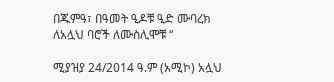በጁምዓ፣ በዓመት ዒዶቹ ዒድ ሙባረክ ለአሏህ ባሮች ለሙስሊሞቹ “

ሚያዝያ 24/2014 ዓ.ም (አሚኮ) አሏህ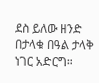ደስ ይለው ዘንድ በታላቁ በዓል ታላቅ ነገር አድርግ።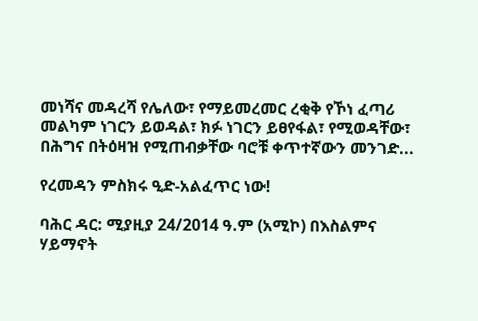መነሻና መዳረሻ የሌለው፣ የማይመረመር ረቂቅ የኾነ ፈጣሪ መልካም ነገርን ይወዳል፣ ክፉ ነገርን ይፀየፋል፣ የሚወዳቸው፣ በሕግና በትዕዛዝ የሚጠብቃቸው ባሮቹ ቀጥተኛውን መንገድ...

የረመዳን ምስክሩ ዒድ-አልፈጥር ነው!

ባሕር ዳር: ሚያዚያ 24/2014 ዓ.ም (አሚኮ) በእስልምና ሃይማኖት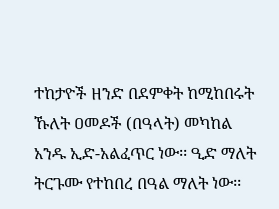ተከታዮች ዘንድ በደምቀት ከሚከበሩት ኹለት ዐመዶች (በዓላት) መካከል አንዱ ኢድ-አልፈጥር ነው፡፡ ዒድ ማለት ትርጉሙ የተከበረ በዓል ማለት ነው፡፡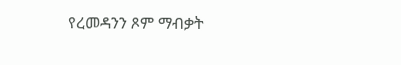የረመዳንን ጾም ማብቃት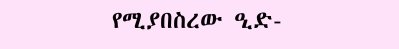የሚያበስረው ዒድ-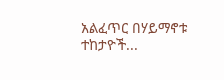አልፈጥር በሃይማኖቱ ተከታዮች...